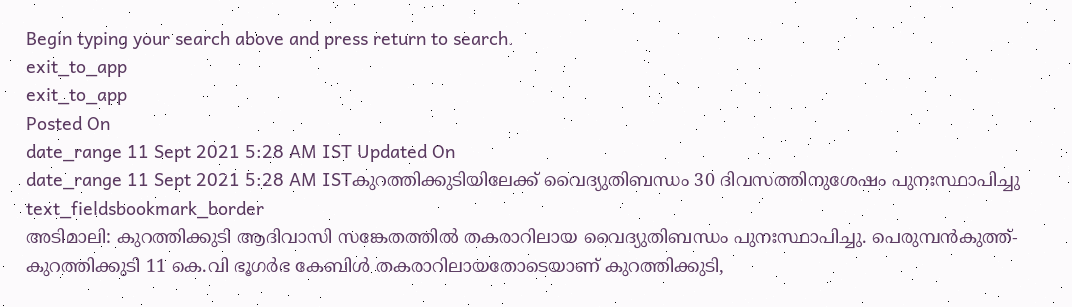Begin typing your search above and press return to search.
exit_to_app
exit_to_app
Posted On
date_range 11 Sept 2021 5:28 AM IST Updated On
date_range 11 Sept 2021 5:28 AM ISTകുറത്തിക്കുടിയിലേക്ക് വൈദ്യുതിബന്ധം 30 ദിവസത്തിനുശേഷം പുനഃസ്ഥാപിച്ചു
text_fieldsbookmark_border
അടിമാലി: കുറത്തിക്കുടി ആദിവാസി സങ്കേതത്തിൽ തകരാറിലായ വൈദ്യുതിബന്ധം പുനഃസ്ഥാപിച്ചു. പെരുമ്പൻകുത്ത്-കുറത്തിക്കുടി 11 കെ.വി ഭൂഗർഭ കേബിൾ തകരാറിലായതോടെയാണ് കുറത്തിക്കുടി,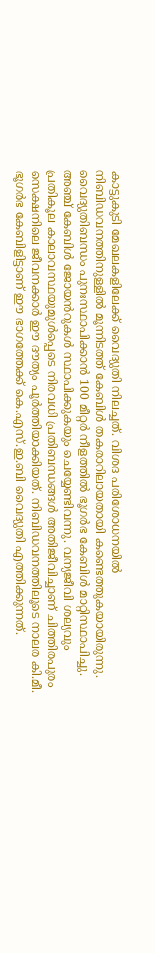കാട്ടുകുടി മേഖലകളിലേക്ക് വൈദ്യുതി നിലച്ചത്. വിശദ പരിശോധനയിൽ നിബിഡവനത്തിനുള്ളിൽ മൂന്നിടത്ത് കേബിൾ തകരാറിലായതായി കണ്ടെത്തുകയായിരുന്നു. വൈദ്യുതിബന്ധം പുനഃസ്ഥാപിക്കാൻ 100 മീറ്റർ നീളത്തിൽ ഭൂഗർഭ കേബിൾ മാറ്റിസ്ഥാപിച്ചു. അഞ്ച് കേബിൾ ജോയൻറുകൾ സ്ഥാപിക്കുകയും ചെയ്യേണ്ടിവന്നു. വന്യജീവി ശല്യവും പ്രതികൂല കാലാവസ്ഥയുമുൾപ്പെടെ നിരവധി പ്രതിബന്ധങ്ങൾ അതിജീവിച്ചാണ് ചിത്തിരപുരം സെക്ഷനിലെ ജീവനക്കാർ ഈ ദൗത്യം പൂർത്തിയാക്കിയത്. നിബിഡവനത്തിലൂടെ നാലര കി.മീ. ഭൂഗർഭ കേബിളിട്ടാണ് ഈ ഭാഗത്തേക്ക് കെ.എസ്.ഇ.ബി വൈദ്യുതി എത്തിക്കുന്നത്.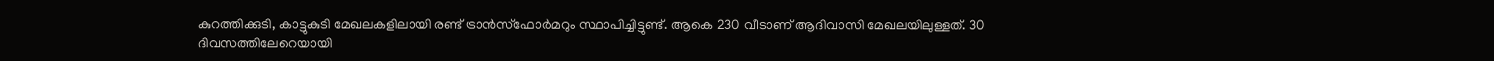കുറത്തിക്കുടി, കാട്ടുകുടി മേഖലകളിലായി രണ്ട് ട്രാൻസ്ഫോർമറും സ്ഥാപിച്ചിട്ടുണ്ട്. ആകെ 230 വീടാണ് ആദിവാസി മേഖലയിലുള്ളത്. 30 ദിവസത്തിലേറെയായി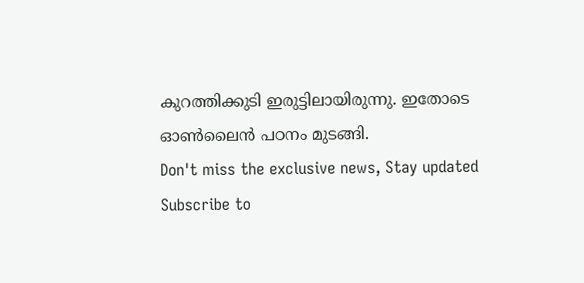കുറത്തിക്കുടി ഇരുട്ടിലായിരുന്നു. ഇതോടെ ഓൺലൈൻ പഠനം മുടങ്ങി.
Don't miss the exclusive news, Stay updated
Subscribe to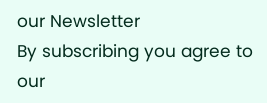our Newsletter
By subscribing you agree to our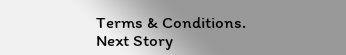Terms & Conditions.
Next Story